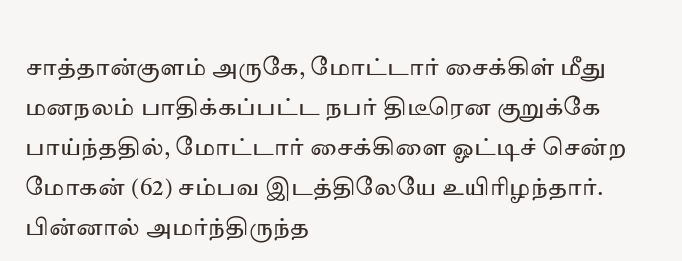சாத்தான்குளம் அருகே, மோட்டார் சைக்கிள் மீது மனநலம் பாதிக்கப்பட்ட நபர் திடீரென குறுக்கே பாய்ந்ததில், மோட்டார் சைக்கிளை ஓட்டிச் சென்ற மோகன் (62) சம்பவ இடத்திலேயே உயிரிழந்தார். பின்னால் அமர்ந்திருந்த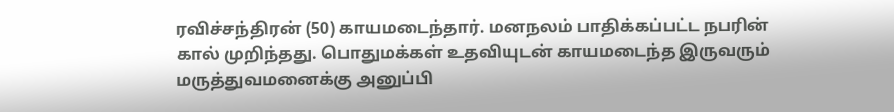ரவிச்சந்திரன் (50) காயமடைந்தார். மனநலம் பாதிக்கப்பட்ட நபரின் கால் முறிந்தது. பொதுமக்கள் உதவியுடன் காயமடைந்த இருவரும் மருத்துவமனைக்கு அனுப்பி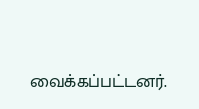வைக்கப்பட்டனர்.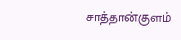சாத்தான்குளம்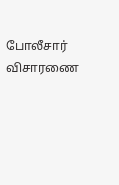போலீசார் விசாரணை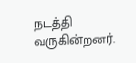நடத்தி வருகின்றனர்.